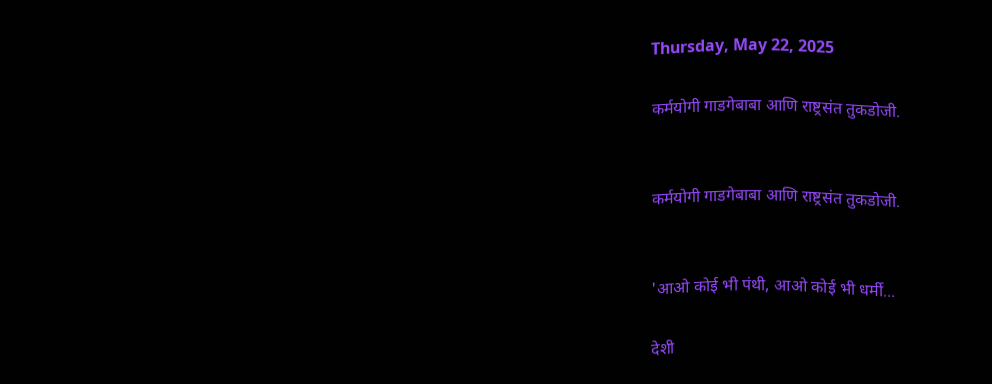Thursday, May 22, 2025

कर्मयोगी गाडगेबाबा आणि राष्ट्रसंत तुकडोजी.


कर्मयोगी गाडगेबाबा आणि राष्ट्रसंत तुकडोजी.


'आओ कोई भी पंथी, आओ कोई भी धर्मी...

देशी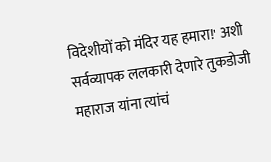विदेशीयों को मंदिर यह हमारा!' अशी सर्वव्यापक ललकारी देणारे तुकडोजी महाराज यांना त्यांचं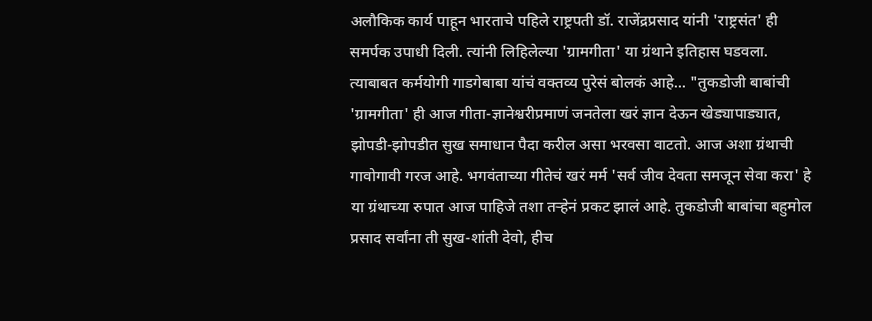अलौकिक कार्य पाहून भारताचे पहिले राष्ट्रपती डॉ. राजेंद्रप्रसाद यांनी 'राष्ट्रसंत' ही समर्पक उपाधी दिली. त्यांनी लिहिलेल्या 'ग्रामगीता' या ग्रंथाने इतिहास घडवला. त्याबाबत कर्मयोगी गाडगेबाबा यांचं वक्तव्य पुरेसं बोलकं आहे... "तुकडोजी बाबांची 'ग्रामगीता' ही आज गीता-ज्ञानेश्वरीप्रमाणं जनतेला खरं ज्ञान देऊन खेड्यापाड्यात, झोपडी-झोपडीत सुख समाधान पैदा करील असा भरवसा वाटतो. आज अशा ग्रंथाची गावोगावी गरज आहे. भगवंताच्या गीतेचं खरं मर्म 'सर्व जीव देवता समजून सेवा करा' हे या ग्रंथाच्या रुपात आज पाहिजे तशा तऱ्हेनं प्रकट झालं आहे. तुकडोजी बाबांचा बहुमोल प्रसाद सर्वांना ती सुख-शांती देवो, हीच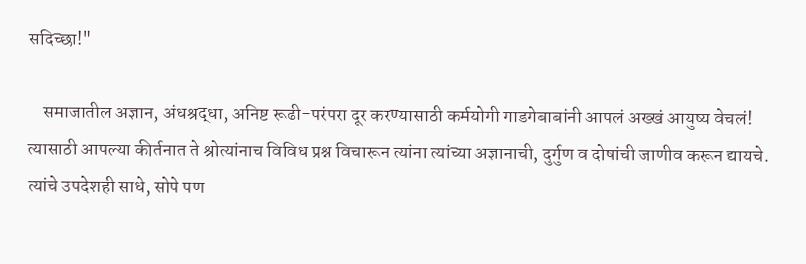सदिच्छा!"

    समाजातील अज्ञान, अंधश्रद्धा, अनिष्ट रूढी-परंपरा दूर करण्यासाठी कर्मयोगी गाडगेबाबांनी आपलं अख्खं आयुष्य वेचलं! त्यासाठी आपल्या कीर्तनात ते श्रोत्यांनाच विविध प्रश्न विचारून त्यांना त्यांच्या अज्ञानाची, दुर्गुण व दोषांची जाणीव करून द्यायचे. त्यांचे उपदेशही साधे, सोपे पण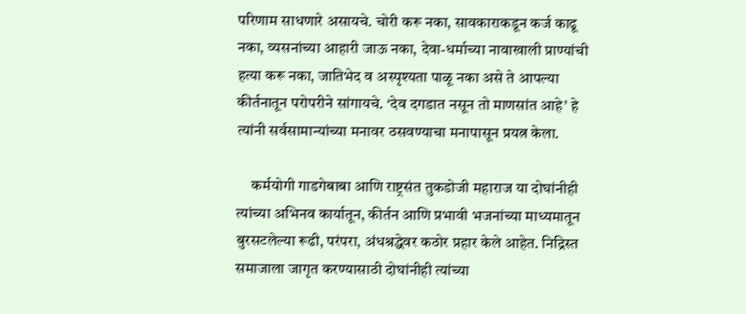परिणाम साधणारे असायचे. चोरी करू नका, सावकाराकडून कर्ज काढू नका, व्यसनांच्या आहारी जाऊ नका, देवा-धर्माच्या नावाखाली प्राण्यांची हत्या करू नका, जातिभेद व अस्पृश्यता पाळू नका असे ते आपल्या कीर्तनातून परोपरीने सांगायचे. ‘देव दगडात नसून तो माणसांत आहे’ हे त्यांनी सर्वसामान्यांच्या मनावर ठसवण्याचा मनापासून प्रयत्न केला.

     कर्मयोगी गाडगेबाबा आणि राष्ट्रसंत तुकडोजी महाराज या दोघांनीही त्यांच्या अभिनव कार्यातून, कीर्तन आणि प्रभावी भजनांच्या माध्यमातून बुरसटलेल्या रूढी, परंपरा, अंधश्रद्धेवर कठोर प्रहार केले आहेत. निद्रिस्त समाजाला जागृत करण्यासाठी दोघांनीही त्यांच्या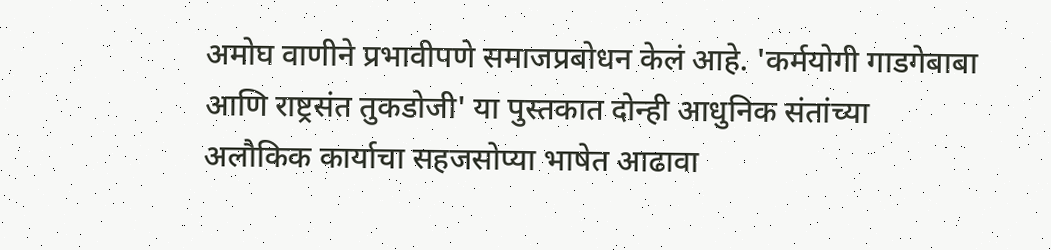अमोघ वाणीने प्रभावीपणे समाजप्रबोधन केलं आहे. 'कर्मयोगी गाडगेबाबा आणि राष्ट्रसंत तुकडोजी' या पुस्तकात दोन्ही आधुनिक संतांच्या अलौकिक कार्याचा सहजसोप्या भाषेत आढावा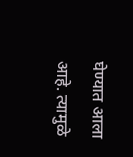घेण्यात आला आहे. त्यामुळे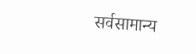सर्वसामान्य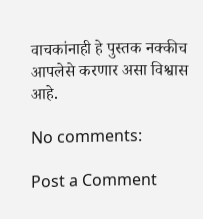वाचकांनाही हे पुस्तक नक्कीच आपलेसे करणार असा विश्वास आहे.

No comments:

Post a Comment